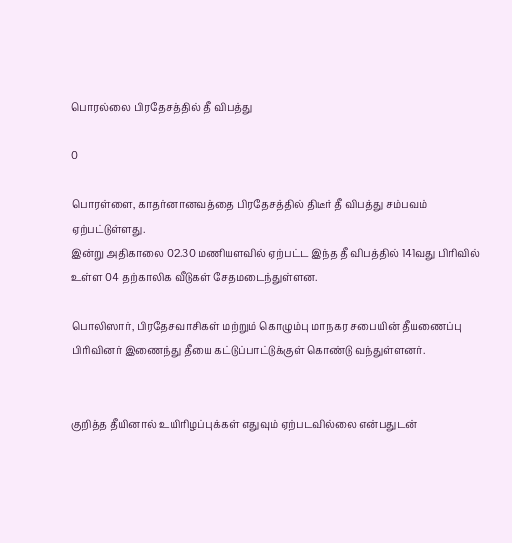பொரல்லை பிரதேசத்தில் தீ விபத்து

0

பொரள்ளை, காதர்னானவத்தை பிரதேசத்தில் திடீர் தீ விபத்து சம்பவம் ஏற்பட்டுள்ளது.
இன்று அதிகாலை 02.30 மணியளவில் ஏற்பட்ட இந்த தீ விபத்தில் 141வது பிரிவில் உள்ள 04 தற்காலிக வீடுகள் சேதமடைந்துள்ளன.

பொலிஸார், பிரதேசவாசிகள் மற்றும் கொழும்பு மாநகர சபையின் தீயணைப்பு பிரிவினர் இணைந்து தீயை கட்டுப்பாட்டுக்குள் கொண்டு வந்துள்ளனர்.


குறித்த தீயினால் உயிரிழப்புக்கள் எதுவும் ஏற்படவில்லை என்பதுடன்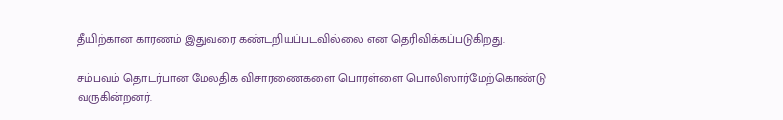தீயிற்கான காரணம் இதுவரை கண்டறியப்படவில்லை என தெரிவிக்கப்படுகிறது.

சம்பவம் தொடர்பான மேலதிக விசாரணைகளை பொரள்ளை பொலிஸார்மேற்கொண்டு வருகின்றனர்.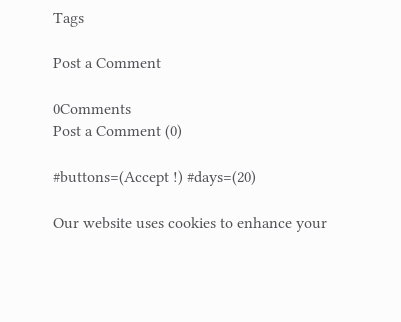Tags

Post a Comment

0Comments
Post a Comment (0)

#buttons=(Accept !) #days=(20)

Our website uses cookies to enhance your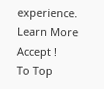experience. Learn More
Accept !
To Top